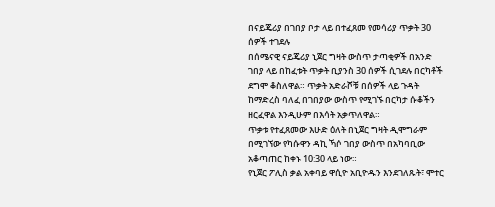በናይጄሪያ በገበያ ቦታ ላይ በተፈጸመ የመሳሪያ ጥቃት 30 ሰዎች ተገደሉ
በሰሜናዊ ናይጄሪያ ኒጀር ግዛት ውስጥ ታጣቂዎች በአንድ ገበያ ላይ በከፈቱት ጥቃት ቢያንስ 30 ሰዎች ሲገደሉ በርካቶች ደግሞ ቆስለዋል። ጥቃት አድራሾቹ በሰዎች ላይ ጉዳት ከማድረስ ባለፈ በገበያው ውስጥ የሚገኙ በርካታ ሱቆችን ዘርፈዋል እንዲሁም በእሳት አቃጥለዋል።
ጥቃቱ የተፈጸመው እሁድ ዕለት በኒጀር ግዛት ዲሞግራም በሚገኘው የካሱዋን ዳኪ ኻሶ ገበያ ውስጥ በአካባቢው አቆጣጠር ከቀኑ 10:30 ላይ ነው።
የኒጀር ፖሊስ ቃል አቀባይ ዋሲዮ አቢዮዱን እንደገለጹት፣ ሞተር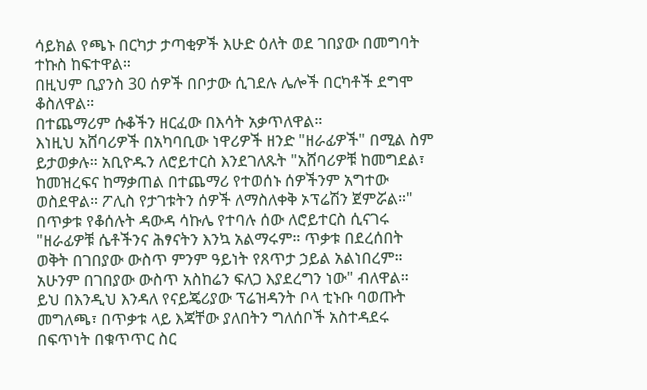ሳይክል የጫኑ በርካታ ታጣቂዎች እሁድ ዕለት ወደ ገበያው በመግባት ተኩስ ከፍተዋል።
በዚህም ቢያንስ 30 ሰዎች በቦታው ሲገደሉ ሌሎች በርካቶች ደግሞ ቆስለዋል።
በተጨማሪም ሱቆችን ዘርፈው በእሳት አቃጥለዋል።
እነዚህ አሸባሪዎች በአካባቢው ነዋሪዎች ዘንድ "ዘራፊዎች" በሚል ስም ይታወቃሉ። አቢዮዱን ለሮይተርስ እንደገለጹት "አሸባሪዎቹ ከመግደል፣ ከመዝረፍና ከማቃጠል በተጨማሪ የተወሰኑ ሰዎችንም አግተው ወስደዋል። ፖሊስ የታገቱትን ሰዎች ለማስለቀቅ ኦፕሬሽን ጀምሯል።"
በጥቃቱ የቆሰሉት ዳውዳ ሳኩሌ የተባሉ ሰው ለሮይተርስ ሲናገሩ "ዘራፊዎቹ ሴቶችንና ሕፃናትን እንኳ አልማሩም። ጥቃቱ በደረሰበት ወቅት በገበያው ውስጥ ምንም ዓይነት የጸጥታ ኃይል አልነበረም። አሁንም በገበያው ውስጥ አስከሬን ፍለጋ እያደረግን ነው" ብለዋል።
ይህ በእንዲህ እንዳለ የናይጄሪያው ፕሬዝዳንት ቦላ ቲኑቡ ባወጡት መግለጫ፣ በጥቃቱ ላይ እጃቸው ያለበትን ግለሰቦች አስተዳደሩ በፍጥነት በቁጥጥር ስር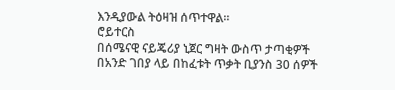እንዲያውል ትዕዛዝ ሰጥተዋል።
ሮይተርስ
በሰሜናዊ ናይጄሪያ ኒጀር ግዛት ውስጥ ታጣቂዎች በአንድ ገበያ ላይ በከፈቱት ጥቃት ቢያንስ 30 ሰዎች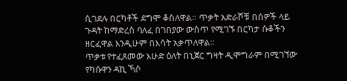ሲገደሉ በርካቶች ደግሞ ቆስለዋል። ጥቃት አድራሾቹ በሰዎች ላይ ጉዳት ከማድረስ ባለፈ በገበያው ውስጥ የሚገኙ በርካታ ሱቆችን ዘርፈዋል እንዲሁም በእሳት አቃጥለዋል።
ጥቃቱ የተፈጸመው እሁድ ዕለት በኒጀር ግዛት ዲሞግራም በሚገኘው የካሱዋን ዳኪ ኻሶ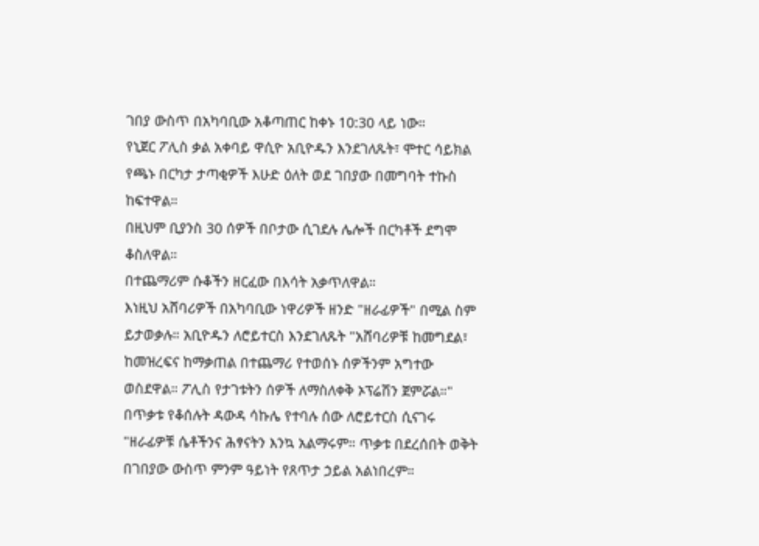ገበያ ውስጥ በአካባቢው አቆጣጠር ከቀኑ 10:30 ላይ ነው።
የኒጀር ፖሊስ ቃል አቀባይ ዋሲዮ አቢዮዱን እንደገለጹት፣ ሞተር ሳይክል የጫኑ በርካታ ታጣቂዎች እሁድ ዕለት ወደ ገበያው በመግባት ተኩስ ከፍተዋል።
በዚህም ቢያንስ 30 ሰዎች በቦታው ሲገደሉ ሌሎች በርካቶች ደግሞ ቆስለዋል።
በተጨማሪም ሱቆችን ዘርፈው በእሳት አቃጥለዋል።
እነዚህ አሸባሪዎች በአካባቢው ነዋሪዎች ዘንድ "ዘራፊዎች" በሚል ስም ይታወቃሉ። አቢዮዱን ለሮይተርስ እንደገለጹት "አሸባሪዎቹ ከመግደል፣ ከመዝረፍና ከማቃጠል በተጨማሪ የተወሰኑ ሰዎችንም አግተው ወስደዋል። ፖሊስ የታገቱትን ሰዎች ለማስለቀቅ ኦፕሬሽን ጀምሯል።"
በጥቃቱ የቆሰሉት ዳውዳ ሳኩሌ የተባሉ ሰው ለሮይተርስ ሲናገሩ "ዘራፊዎቹ ሴቶችንና ሕፃናትን እንኳ አልማሩም። ጥቃቱ በደረሰበት ወቅት በገበያው ውስጥ ምንም ዓይነት የጸጥታ ኃይል አልነበረም።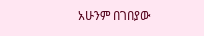አሁንም በገበያው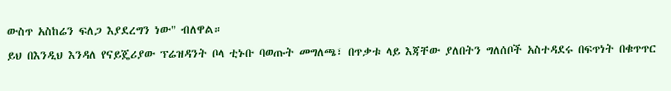ውስጥ አስከሬን ፍለጋ እያደረግን ነው" ብለዋል።
ይህ በእንዲህ እንዳለ የናይጄሪያው ፕሬዝዳንት ቦላ ቲኑቡ ባወጡት መግለጫ፣ በጥቃቱ ላይ እጃቸው ያለበትን ግለሰቦች አስተዳደሩ በፍጥነት በቁጥጥር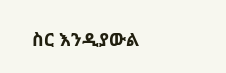ስር እንዲያውል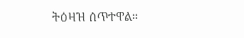ትዕዛዝ ሰጥተዋል።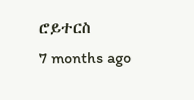ሮይተርስ
7 months ago